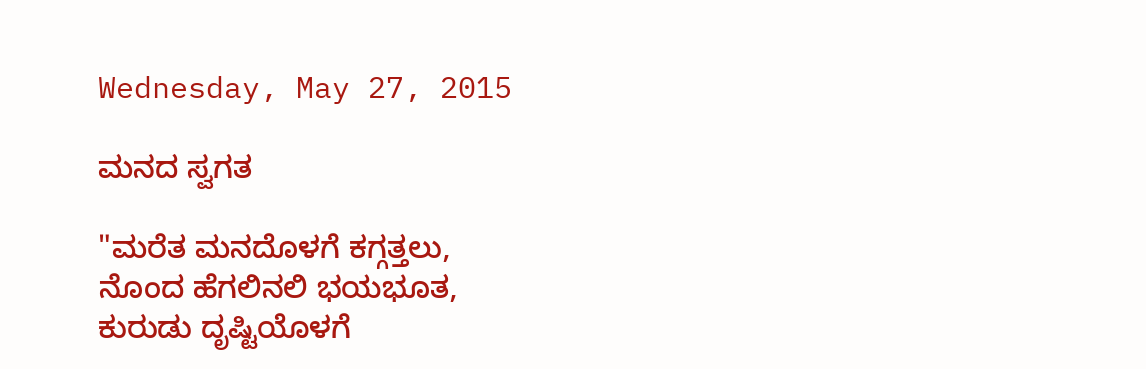Wednesday, May 27, 2015

ಮನದ ಸ್ವಗತ

"ಮರೆತ ಮನದೊಳಗೆ ಕಗ್ಗತ್ತಲು,
ನೊಂದ ಹೆಗಲಿನಲಿ ಭಯಭೂತ,
ಕುರುಡು ದೃಷ್ಟಿಯೊಳಗೆ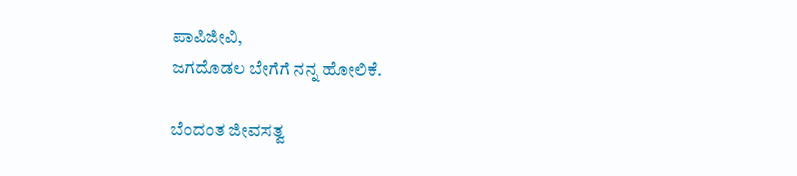ಪಾಪಿಜೀವಿ,
ಜಗದೊಡಲ ಬೇಗೆಗೆ ನನ್ನ ಹೋಲಿಕೆ.

ಬೆಂದಂತ ಜೀವಸತ್ವ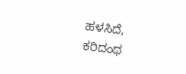ಹಳಸಿದೆ,
ಕರಿದಂಥ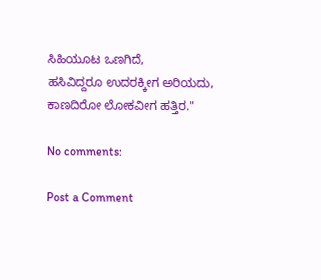ಸಿಹಿಯೂಟ ಒಣಗಿದೆ,
ಹಸಿವಿದ್ದರೂ ಉದರಕ್ಕೀಗ ಅರಿಯದು,
ಕಾಣದಿರೋ ಲೋಕವೀಗ ಹತ್ತಿರ."

No comments:

Post a Comment